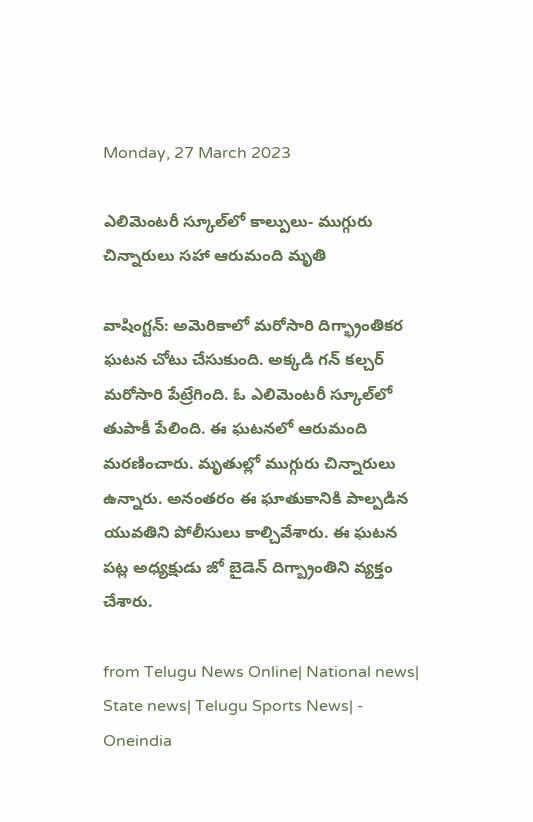Monday, 27 March 2023

ఎలిమెంటరీ స్కూల్‌లో కాల్పులు- ముగ్గురు చిన్నారులు సహా ఆరుమంది మృతి

వాషింగ్టన్: అమెరికాలో మరోసారి దిగ్భ్రాంతికర ఘటన చోటు చేసుకుంది. అక్కడి గన్ కల్చర్ మరోసారి పేట్రేగింది. ఓ ఎలిమెంటరీ స్కూల్‌లో తుపాకీ పేలింది. ఈ ఘటనలో ఆరుమంది మరణించారు. మృతుల్లో ముగ్గురు చిన్నారులు ఉన్నారు. అనంతరం ఈ ఘాతుకానికి పాల్పడిన యువతిని పోలీసులు కాల్చివేశారు. ఈ ఘటన పట్ల అధ్యక్షుడు జో బైడెన్ దిగ్బ్రాంతిని వ్యక్తం చేశారు.

from Telugu News Online| National news| State news| Telugu Sports News| - Oneindia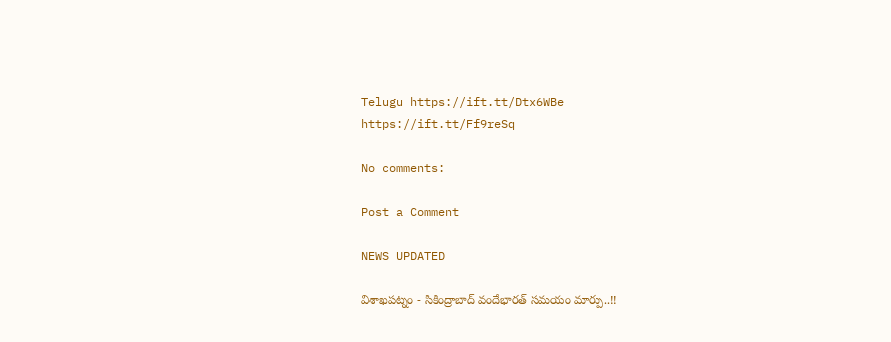Telugu https://ift.tt/Dtx6WBe
https://ift.tt/Ff9reSq

No comments:

Post a Comment

NEWS UPDATED

విశాఖపట్నం - సికింద్రాబాద్ వందేభారత్ సమయం మార్పు..!!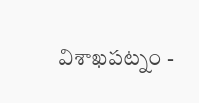విశాఖపట్నం -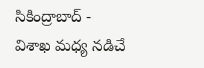సికింద్రాబాద్ - విశాఖ మధ్య నడిచే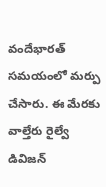వందేభారత్ సమయంలో మర్పు చేసారు. ఈ మేరకు వాల్తేరు రైల్వే డివిజన్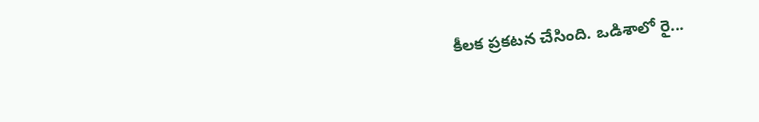కీలక ప్రకటన చేసింది. ఒడిశాలో రై...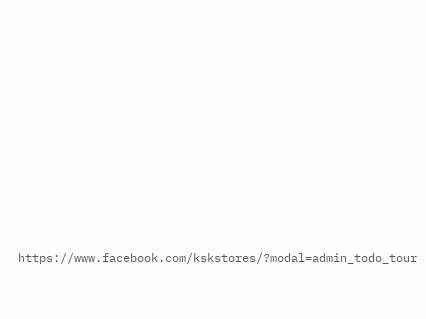https://www.facebook.com/kskstores/?modal=admin_todo_tour